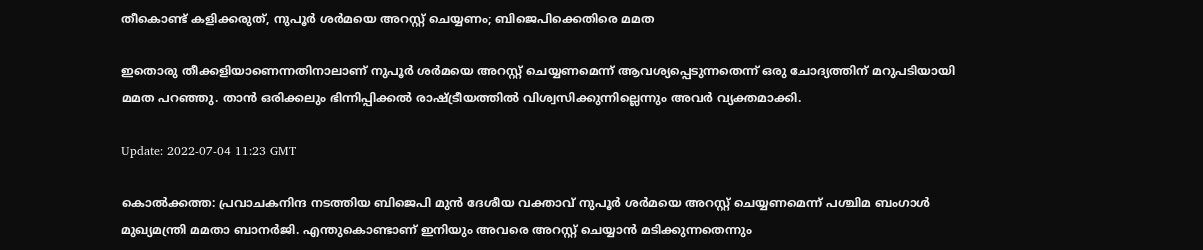തീകൊണ്ട് കളിക്കരുത്, നുപൂർ ശർമയെ അറസ്റ്റ് ചെയ്യണം; ബിജെപിക്കെതിരെ മമത

ഇതൊരു തീക്കളിയാണെന്നതിനാലാണ് നുപൂർ ശർമയെ അറസ്റ്റ് ചെയ്യണമെന്ന് ആവശ്യപ്പെടുന്നതെന്ന് ഒരു ചോദ്യത്തിന് മറുപടിയായി മമത പറഞ്ഞു. താൻ ഒരിക്കലും ഭിന്നിപ്പിക്കൽ രാഷ്ട്രീയത്തിൽ വിശ്വസിക്കുന്നില്ലെന്നും അവർ വ്യക്തമാക്കി.

Update: 2022-07-04 11:23 GMT

കൊൽക്കത്ത: പ്രവാചകനിന്ദ നടത്തിയ ബിജെപി മുൻ ദേശീയ വക്താവ് നുപൂർ ശർമയെ അറസ്റ്റ് ചെയ്യണമെന്ന് പശ്ചിമ ബംഗാൾ മുഖ്യമന്ത്രി മമതാ ബാനർജി. എന്തുകൊണ്ടാണ് ഇനിയും അവരെ അറസ്റ്റ് ചെയ്യാൻ മടിക്കുന്നതെന്നും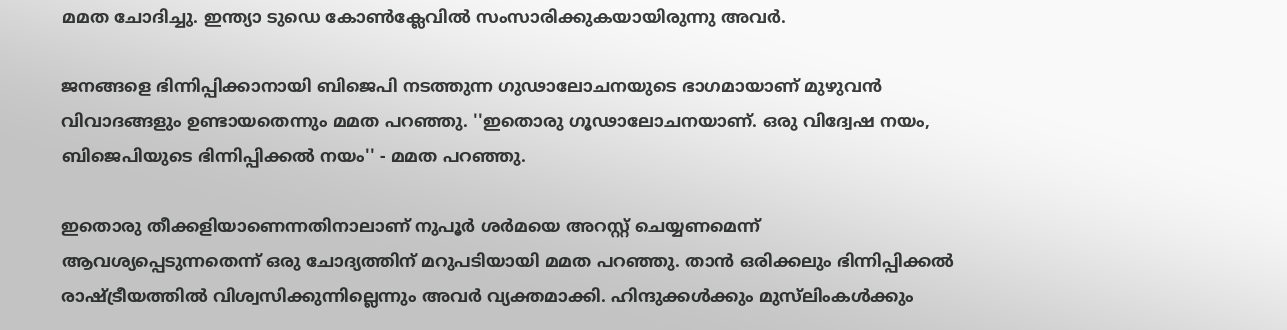മമത ചോദിച്ചു. ഇന്ത്യാ ടുഡെ കോൺക്ലേവിൽ സംസാരിക്കുകയായിരുന്നു അവർ.

ജനങ്ങളെ ഭിന്നിപ്പിക്കാനായി ബിജെപി നടത്തുന്ന ഗുഢാലോചനയുടെ ഭാഗമായാണ് മുഴുവൻ വിവാദങ്ങളും ഉണ്ടായതെന്നും മമത പറഞ്ഞു. ''ഇതൊരു ഗൂഢാലോചനയാണ്. ഒരു വിദ്വേഷ നയം, ബിജെപിയുടെ ഭിന്നിപ്പിക്കൽ നയം'' - മമത പറഞ്ഞു.

ഇതൊരു തീക്കളിയാണെന്നതിനാലാണ് നുപൂർ ശർമയെ അറസ്റ്റ് ചെയ്യണമെന്ന് ആവശ്യപ്പെടുന്നതെന്ന് ഒരു ചോദ്യത്തിന് മറുപടിയായി മമത പറഞ്ഞു. താൻ ഒരിക്കലും ഭിന്നിപ്പിക്കൽ രാഷ്ട്രീയത്തിൽ വിശ്വസിക്കുന്നില്ലെന്നും അവർ വ്യക്തമാക്കി. ഹിന്ദുക്കൾക്കും മുസ്‌ലിംകൾക്കും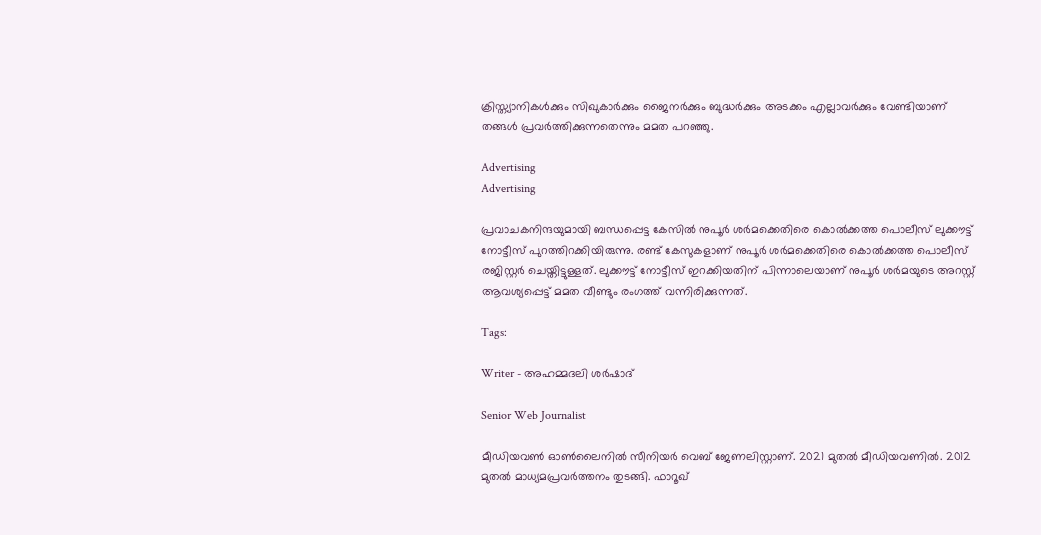ക്രിസ്ത്യാനികൾക്കും സിഖുകാർക്കും ജൈനർക്കും ബുദ്ധർക്കും അടക്കം എല്ലാവർക്കും വേണ്ടിയാണ് തങ്ങൾ പ്രവർത്തിക്കുന്നതെന്നും മമത പറഞ്ഞു.

Advertising
Advertising

പ്രവാചകനിന്ദയുമായി ബന്ധപ്പെട്ട കേസിൽ നുപൂർ ശർമക്കെതിരെ കൊൽക്കത്ത പൊലീസ് ലുക്കൗട്ട് നോട്ടീസ് പുറത്തിറക്കിയിരുന്നു. രണ്ട് കേസുകളാണ് നുപൂർ ശർമക്കെതിരെ കൊൽക്കത്ത പൊലീസ് രജിസ്റ്റർ ചെയ്തിട്ടുള്ളത്. ലുക്കൗട്ട് നോട്ടീസ് ഇറക്കിയതിന് പിന്നാലെയാണ് നുപൂർ ശർമയുടെ അറസ്റ്റ് ആവശ്യപ്പെട്ട് മമത വീണ്ടും രംഗത്ത് വന്നിരിക്കുന്നത്.

Tags:

Writer - അഹമ്മദലി ശര്‍ഷാദ്

Senior Web Journalist

മീഡിയവൺ ഓൺലൈനിൽ സീനിയർ വെബ് ജേണലിസ്റ്റാണ്. 2021 മുതൽ മീഡിയവണിൽ. 2012 മുതൽ മാധ്യമപ്രവർത്തനം തുടങ്ങി. ഫാറൂഖ്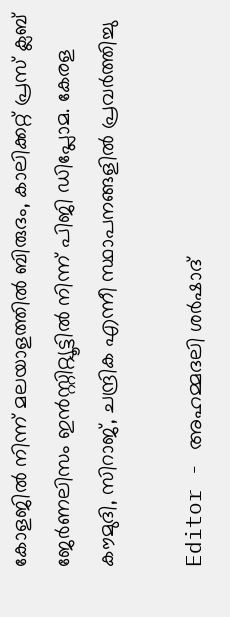കോളജിൽ നിന്ന് മലയാളത്തിൽ ബിരുദം, കാലിക്കറ്റ് പ്രസ് ക്ലബ് ജേർണലിസം ഇൻസ്റ്റിറ്റ്യൂട്ടിൽ നിന്ന് പിജി ഡിപ്ലോമ. കേരള കൗമുദി, സിറാജ്, ചന്ദ്രിക എന്നീ സ്ഥാപനങ്ങളിൽ പ്രവർത്തിച്ചു

Editor - അഹമ്മദലി ശര്‍ഷാദ്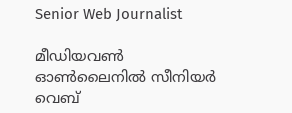Senior Web Journalist

മീഡിയവൺ ഓൺലൈനിൽ സീനിയർ വെബ്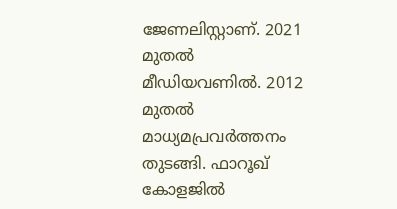ജേണലിസ്റ്റാണ്. 2021 മുതൽ മീഡിയവണിൽ. 2012 മുതൽ മാധ്യമപ്രവർത്തനം തുടങ്ങി. ഫാറൂഖ് കോളജിൽ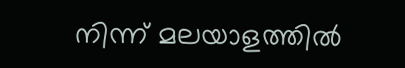നിന്ന് മലയാളത്തിൽ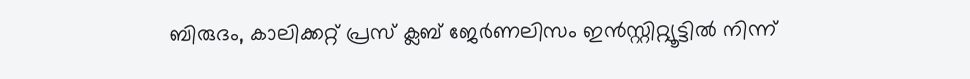ബിരുദം, കാലിക്കറ്റ് പ്രസ് ക്ലബ് ജേർണലിസം ഇൻസ്റ്റിറ്റ്യൂട്ടിൽ നിന്ന്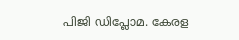പിജി ഡിപ്ലോമ. കേരള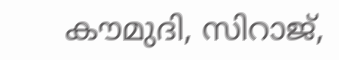കൗമുദി, സിറാജ്,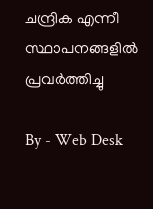ചന്ദ്രിക എന്നീ സ്ഥാപനങ്ങളിൽ പ്രവർത്തിച്ചു

By - Web Desk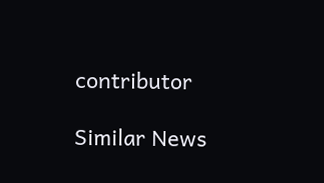contributor

Similar News